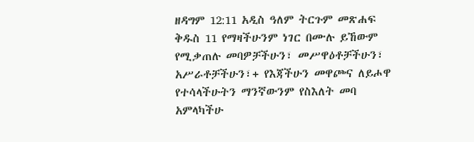ዘዳግም 12:11 አዲስ ዓለም ትርጉም መጽሐፍ ቅዱስ 11 የማዛችሁንም ነገር በሙሉ ይኸውም የሚቃጠሉ መባዎቻችሁን፣ መሥዋዕቶቻችሁን፣ አሥራቶቻችሁን፣+ የእጃችሁን መዋጮና ለይሖዋ የተሳላችሁትን ማንኛውንም የስእለት መባ አምላካችሁ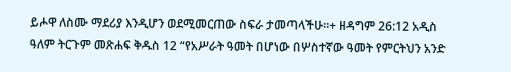ይሖዋ ለስሙ ማደሪያ እንዲሆን ወደሚመርጠው ስፍራ ታመጣላችሁ።+ ዘዳግም 26:12 አዲስ ዓለም ትርጉም መጽሐፍ ቅዱስ 12 “የአሥራት ዓመት በሆነው በሦስተኛው ዓመት የምርትህን አንድ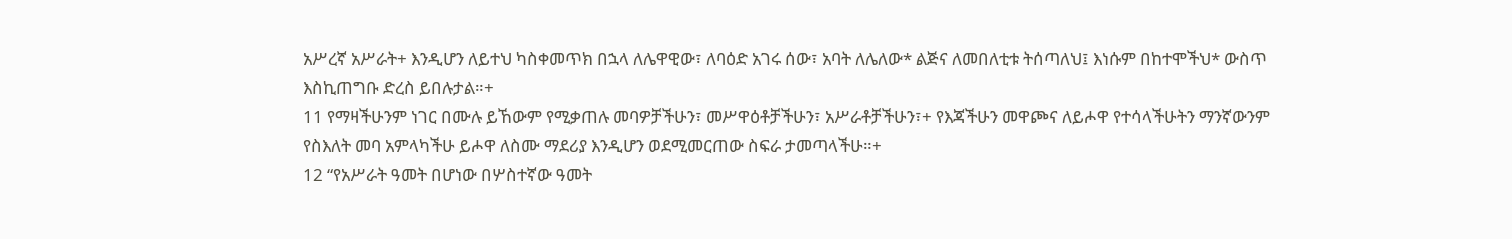አሥረኛ አሥራት+ እንዲሆን ለይተህ ካስቀመጥክ በኋላ ለሌዋዊው፣ ለባዕድ አገሩ ሰው፣ አባት ለሌለው* ልጅና ለመበለቲቱ ትሰጣለህ፤ እነሱም በከተሞችህ* ውስጥ እስኪጠግቡ ድረስ ይበሉታል።+
11 የማዛችሁንም ነገር በሙሉ ይኸውም የሚቃጠሉ መባዎቻችሁን፣ መሥዋዕቶቻችሁን፣ አሥራቶቻችሁን፣+ የእጃችሁን መዋጮና ለይሖዋ የተሳላችሁትን ማንኛውንም የስእለት መባ አምላካችሁ ይሖዋ ለስሙ ማደሪያ እንዲሆን ወደሚመርጠው ስፍራ ታመጣላችሁ።+
12 “የአሥራት ዓመት በሆነው በሦስተኛው ዓመት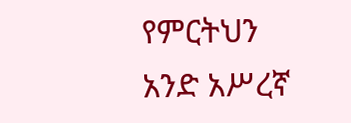የምርትህን አንድ አሥረኛ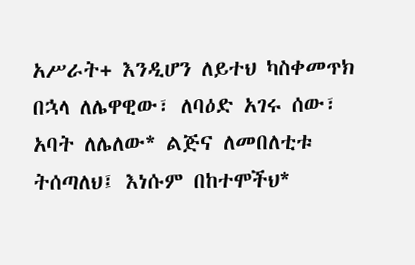አሥራት+ እንዲሆን ለይተህ ካስቀመጥክ በኋላ ለሌዋዊው፣ ለባዕድ አገሩ ሰው፣ አባት ለሌለው* ልጅና ለመበለቲቱ ትሰጣለህ፤ እነሱም በከተሞችህ*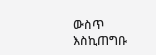ውስጥ እስኪጠግቡ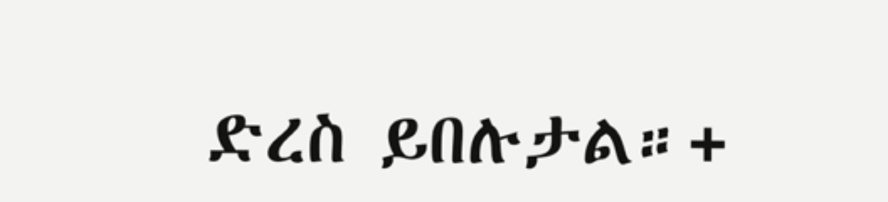ድረስ ይበሉታል።+